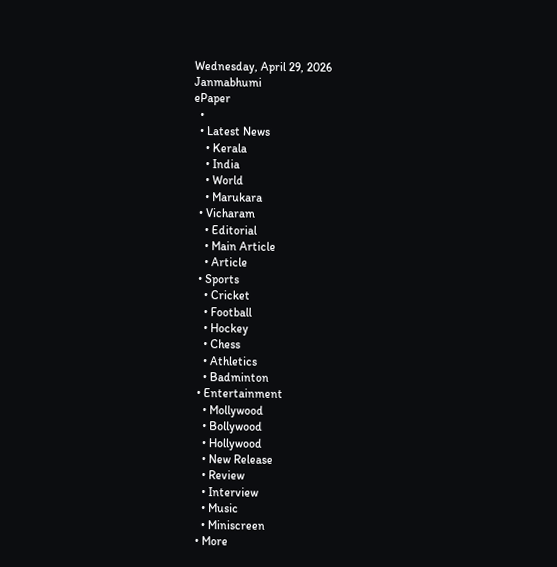Wednesday, April 29, 2026
Janmabhumi
ePaper
  •
  • Latest News
    • Kerala
    • India
    • World
    • Marukara
  • Vicharam
    • Editorial
    • Main Article
    • Article
  • Sports
    • Cricket
    • Football
    • Hockey
    • Chess
    • Athletics
    • Badminton
  • Entertainment
    • Mollywood
    • Bollywood
    • Hollywood
    • New Release
    • Review
    • Interview
    • Music
    • Miniscreen
  • More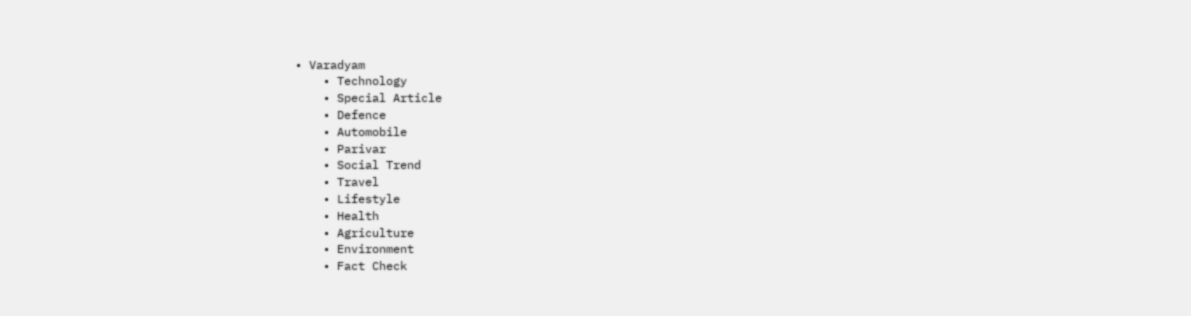• Varadyam
    • Technology
    • Special Article
    • Defence
    • Automobile
    • Parivar
    • Social Trend
    • Travel
    • Lifestyle
    • Health
    • Agriculture
    • Environment
    • Fact Check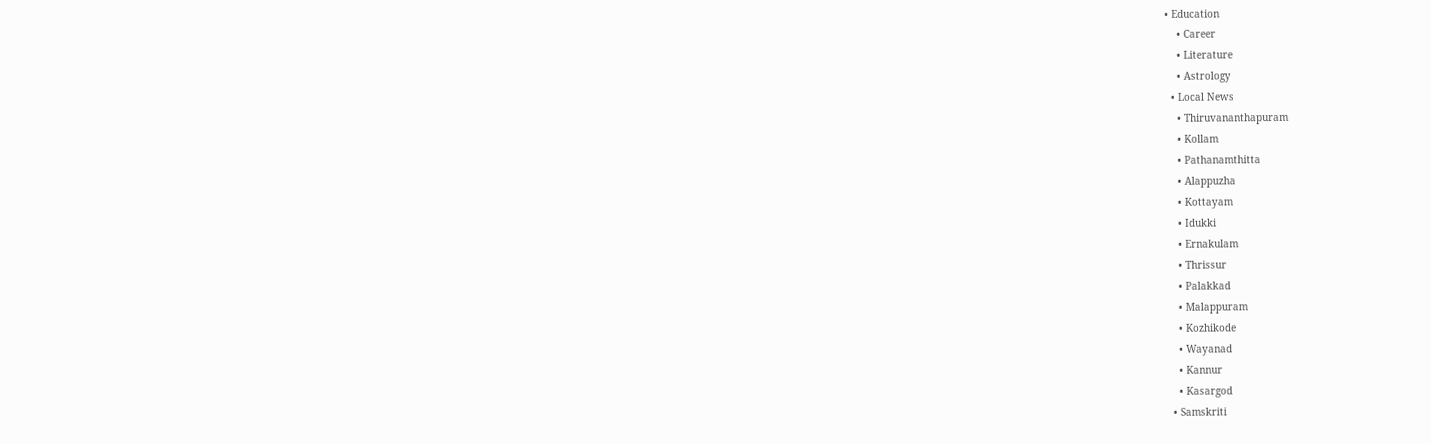• Education
    • Career
    • Literature
    • Astrology
  • Local News
    • Thiruvananthapuram
    • Kollam
    • Pathanamthitta
    • Alappuzha
    • Kottayam
    • Idukki
    • Ernakulam
    • Thrissur
    • Palakkad
    • Malappuram
    • Kozhikode
    • Wayanad
    • Kannur
    • Kasargod
  • Samskriti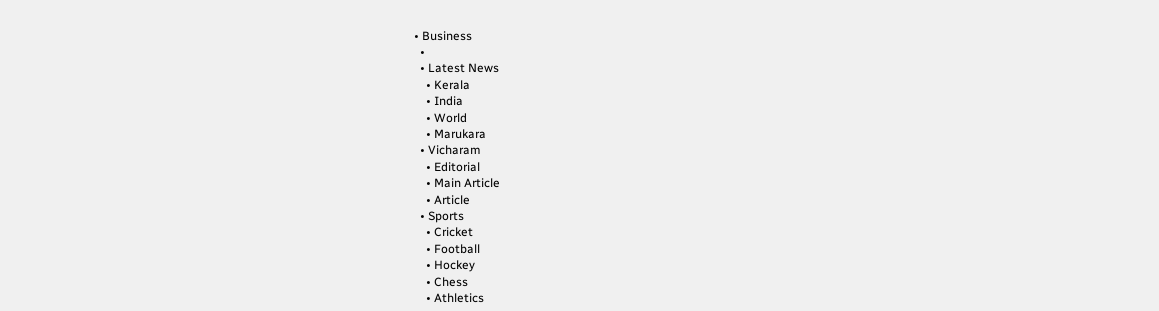• Business
  •
  • Latest News
    • Kerala
    • India
    • World
    • Marukara
  • Vicharam
    • Editorial
    • Main Article
    • Article
  • Sports
    • Cricket
    • Football
    • Hockey
    • Chess
    • Athletics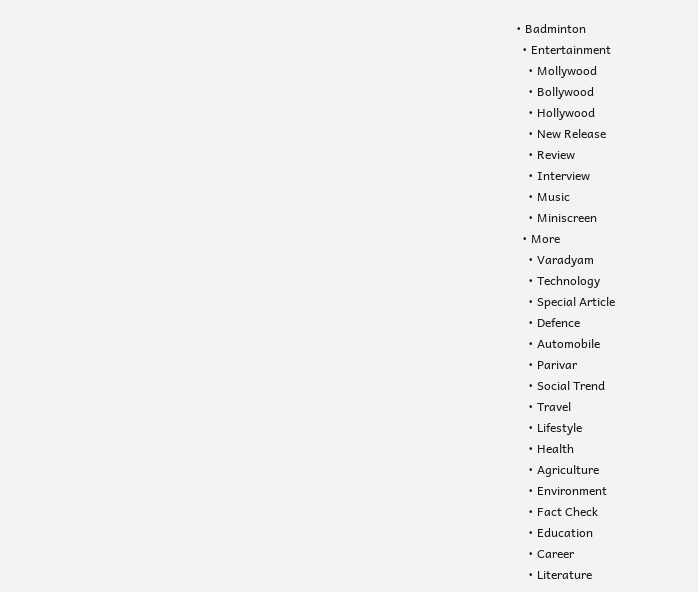• Badminton
  • Entertainment
    • Mollywood
    • Bollywood
    • Hollywood
    • New Release
    • Review
    • Interview
    • Music
    • Miniscreen
  • More
    • Varadyam
    • Technology
    • Special Article
    • Defence
    • Automobile
    • Parivar
    • Social Trend
    • Travel
    • Lifestyle
    • Health
    • Agriculture
    • Environment
    • Fact Check
    • Education
    • Career
    • Literature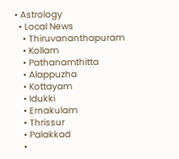• Astrology
  • Local News
    • Thiruvananthapuram
    • Kollam
    • Pathanamthitta
    • Alappuzha
    • Kottayam
    • Idukki
    • Ernakulam
    • Thrissur
    • Palakkad
    •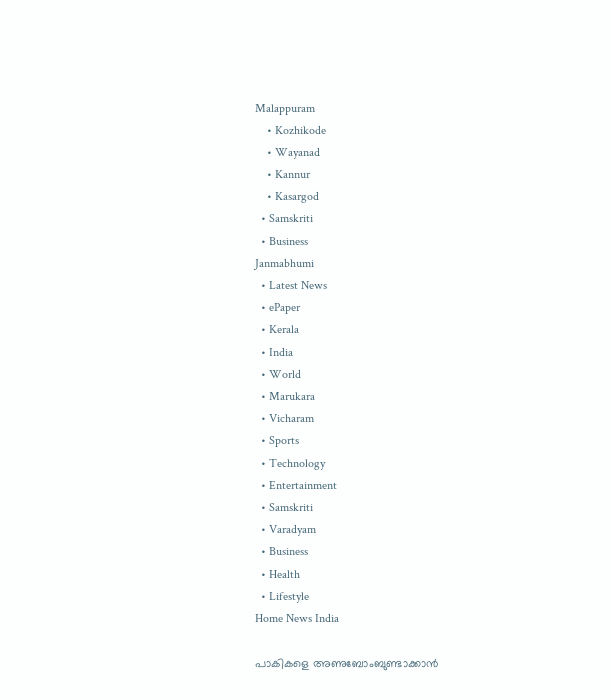Malappuram
    • Kozhikode
    • Wayanad
    • Kannur
    • Kasargod
  • Samskriti
  • Business
Janmabhumi
  • Latest News
  • ePaper
  • Kerala
  • India
  • World
  • Marukara
  • Vicharam
  • Sports
  • Technology
  • Entertainment
  • Samskriti
  • Varadyam
  • Business
  • Health
  • Lifestyle
Home News India

പാകികളെ അണുബോംബുണ്ടാക്കാന്‍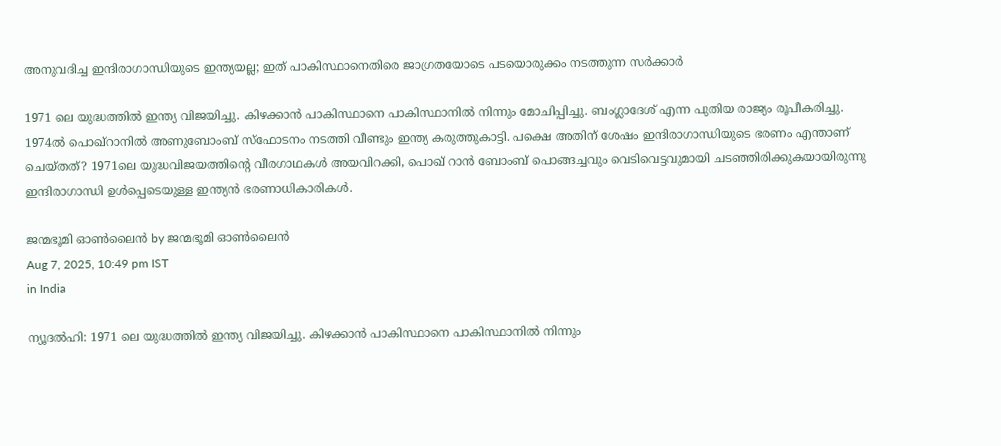അനുവദിച്ച ഇന്ദിരാഗാന്ധിയുടെ ഇന്ത്യയല്ല; ഇത് പാകിസ്ഥാനെതിരെ ജാഗ്രതയോടെ പടയൊരുക്കം നടത്തുന്ന സര്‍ക്കാര്‍

1971 ലെ യുദ്ധത്തില്‍ ഇന്ത്യ വിജയിച്ചു. കിഴക്കാന്‍ പാകിസ്ഥാനെ പാകിസ്ഥാനില്‍ നിന്നും മോചിപ്പിച്ചു. ബംഗ്ലാദേശ് എന്ന പുതിയ രാജ്യം രൂപീകരിച്ചു. 1974ല്‍ പൊഖ്റാനില്‍ അണുബോംബ് സ്ഫോടനം നടത്തി വീണ്ടും ഇന്ത്യ കരുത്തുകാട്ടി. പക്ഷെ അതിന് ശേഷം ഇന്ദിരാഗാന്ധിയുടെ ഭരണം എന്താണ് ചെയ്തത്? 1971ലെ യുദ്ധവിജയത്തിന്റെ വീരഗാഥകൾ അയവിറക്കി, പൊഖ് റാന്‍ ബോംബ് പൊങ്ങച്ചവും വെടിവെട്ടവുമായി ചടഞ്ഞിരിക്കുകയായിരുന്നു ഇന്ദിരാഗാന്ധി ഉള്‍പ്പെടെയുള്ള ഇന്ത്യൻ ഭരണാധികാരികൾ.

ജന്മഭൂമി ഓണ്‍ലൈന്‍ by ജന്മഭൂമി ഓണ്‍ലൈന്‍
Aug 7, 2025, 10:49 pm IST
in India

ന്യൂദല്‍ഹി: 1971 ലെ യുദ്ധത്തില്‍ ഇന്ത്യ വിജയിച്ചു. കിഴക്കാന്‍ പാകിസ്ഥാനെ പാകിസ്ഥാനില്‍ നിന്നും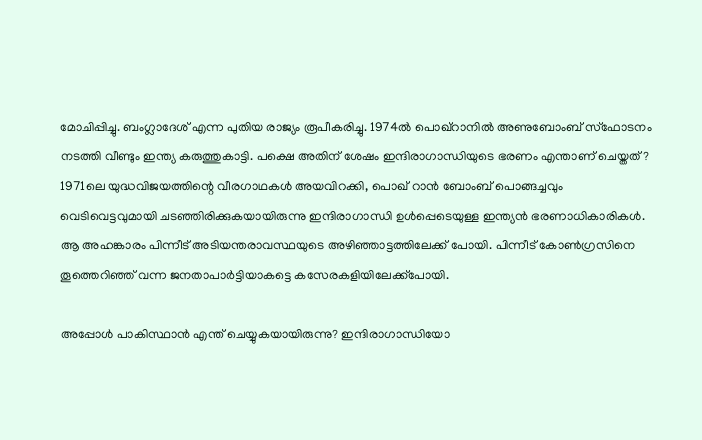മോചിപ്പിച്ചു. ബംഗ്ലാദേശ് എന്ന പുതിയ രാജ്യം രൂപീകരിച്ചു. 1974ല്‍ പൊഖ്റാനില്‍ അണുബോംബ് സ്ഫോടനം നടത്തി വീണ്ടും ഇന്ത്യ കരുത്തുകാട്ടി. പക്ഷെ അതിന് ശേഷം ഇന്ദിരാഗാന്ധിയുടെ ഭരണം എന്താണ് ചെയ്തത്? 1971ലെ യുദ്ധവിജയത്തിന്റെ വീരഗാഥകൾ അയവിറക്കി, പൊഖ് റാന്‍ ബോംബ് പൊങ്ങച്ചവും വെടിവെട്ടവുമായി ചടഞ്ഞിരിക്കുകയായിരുന്നു ഇന്ദിരാഗാന്ധി ഉള്‍പ്പെടെയുള്ള ഇന്ത്യൻ ഭരണാധികാരികൾ. ആ അഹങ്കാരം പിന്നീട് അടിയന്തരാവസ്ഥയുടെ അഴിഞ്ഞാട്ടത്തിലേക്ക് പോയി. പിന്നീട് കോണ്‍ഗ്രസിനെ തൂത്തെറിഞ്ഞ് വന്ന ജനതാപാർട്ടിയാകട്ടെ കസേരകളിയിലേക്ക്പോയി.

അപ്പോള്‍ പാകിസ്ഥാന്‍ എന്ത് ചെയ്യുകയായിരുന്നു? ഇന്ദിരാഗാന്ധിയോ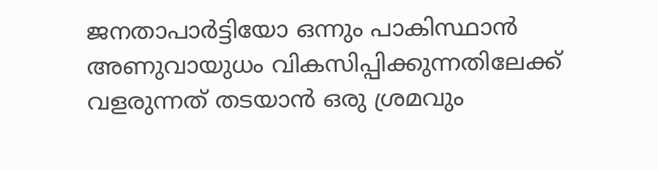ജനതാപാര്‍ട്ടിയോ ഒന്നും പാകിസ്ഥാൻ അണുവായുധം വികസിപ്പിക്കുന്നതിലേക്ക് വളരുന്നത് തടയാൻ ഒരു ശ്രമവും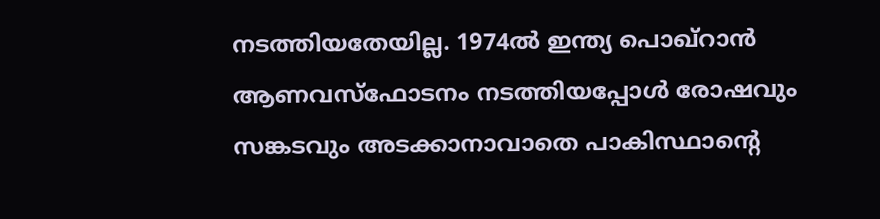നടത്തിയതേയില്ല. 1974ല്‍ ഇന്ത്യ പൊഖ്റാന്‍ ആണവസ്ഫോടനം നടത്തിയപ്പോള്‍ രോഷവും സങ്കടവും അടക്കാനാവാതെ പാകിസ്ഥാന്റെ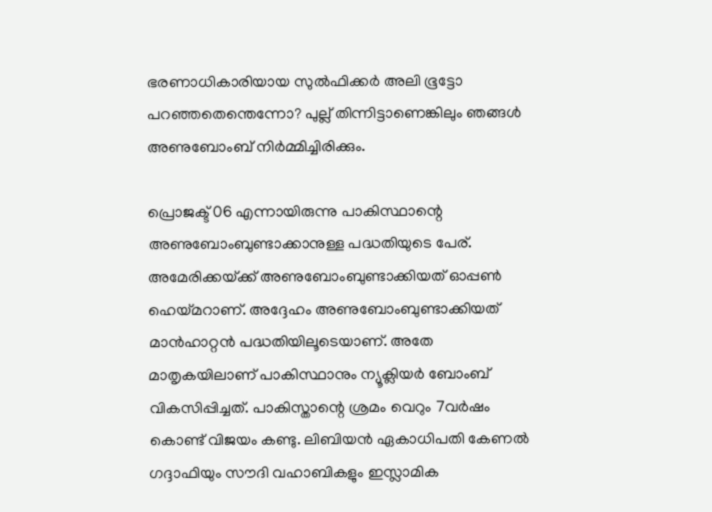ഭരണാധികാരിയായ സുൽഫിക്കർ അലി ഭൂട്ടോ പറഞ്ഞതെന്തെന്നോ? പുല്ല് തിന്നിട്ടാണെങ്കിലും ഞങ്ങൾ അണുബോംബ് നിർമ്മിച്ചിരിക്കും.

പ്രൊജക്ട് 06 എന്നായിരുന്നു പാകിസ്ഥാന്റെ അണുബോംബുണ്ടാക്കാനുള്ള പദ്ധതിയുടെ പേര്. അമേരിക്കയ്‌ക്ക് അണുബോംബുണ്ടാക്കിയത് ഓപ്പണ്‍ ഹെയ്‌മറാണ്. അദ്ദേഹം അണുബോംബുണ്ടാക്കിയത് മാൻഹാറ്റൻ പദ്ധതിയിലൂടെയാണ്. അതേ മാതൃകയിലാണ് പാകിസ്ഥാനും ന്യൂക്ലിയർ ബോംബ് വികസിപ്പിച്ചത്. പാകിസ്താന്റെ ശ്രമം വെറും 7വർഷം കൊണ്ട് വിജയം കണ്ടു. ലിബിയൻ ഏകാധിപതി കേണൽ ഗദ്ദാഫിയും സൗദി വഹാബികളും ഇസ്ലാമിക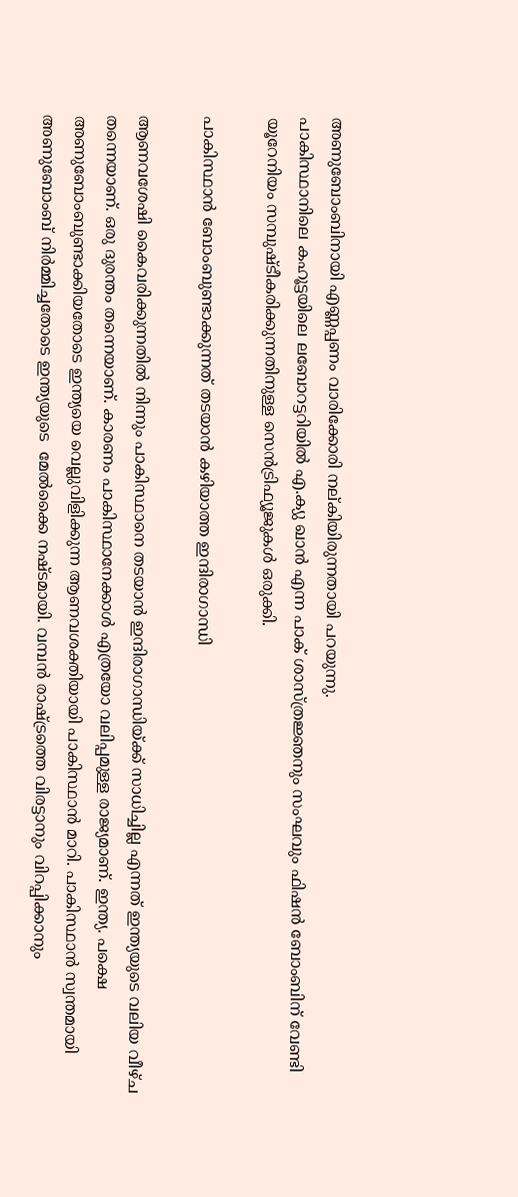അണുബോംബിനായി എണ്ണപ്പണം വാരിക്കോരി നല്കിയിരുന്നതായി പറയുന്നു.
പാകിസ്ഥാനിലെ കഹൂട്ടയിലെ ലബോറട്ടറിയിൽ എ.ക്യു ഖാന്‍ എന്ന പാക് ശാസ്ത്രജ്ഞനും സംഘവും ഫിഷൻ ബോംബിന് വേണ്ടി യൂറേനിയം സമ്പുഷ്ടീകരിക്കുന്നതിനുള്ള സെൻട്രിഫ്യൂജുകൾ ഒരുക്കി.

പാകിസ്ഥാന്‍ ബോംബുണ്ടാക്കുന്നത് തടയാന്‍ കഴിയാത്ത ഇന്ദിരാഗാന്ധി

ആണവശേഷി കൈവരിക്കുന്നതില്‍ നിന്നും പാകിസ്ഥാനെ തടയാന്‍ ഇന്ദിരാഗാന്ധിയ്‌ക്ക് സാധിച്ചില്ല എന്നത് ഇന്ത്യയുടെ വലിയ വീഴ്ച തന്നെയാണ്. ഒരു ദുരന്തം തന്നെയാണ്. കാരണം പാകിസ്ഥാനേക്കാള്‍ എത്രയോ വലിപ്പമുള്ള രാജ്യമാണ്. ഇന്ത്യ. പക്ഷെ അണുബോംബുണ്ടാക്കിയതോടെ ഇന്ത്യയെ വെല്ലുവിളിക്കുന്ന ആണവശക്തിയായി പാകിസ്ഥാന്‍ മാറി. പാകിസ്ഥാൻ സ്വന്തമായി അണുബോംബ് നിർമ്മിച്ചതോടെ ഇന്ത്യയുടെ  മേൽക്കൈ നഷ്ടമായി. വമ്പൻ രാഷ്‌ട്രത്തെ വിരട്ടാനും വിറപ്പിക്കാനും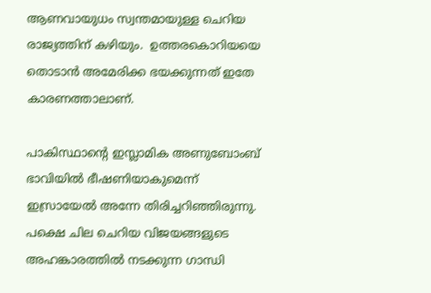ആണവായുധം സ്വന്തമായുള്ള ചെറിയ രാജ്യത്തിന് കഴിയും.  ഉത്തരകൊറിയയെ തൊടാൻ അമേരിക്ക ഭയക്കുന്നത് ഇതേ കാരണത്താലാണ്.

പാകിസ്ഥാന്റെ ഇസ്ലാമിക അണുബോംബ് ഭാവിയിൽ ഭീഷണിയാകുമെന്ന് ഇസ്രായേൽ അന്നേ തിരിച്ചറിഞ്ഞിരുന്നു. പക്ഷെ ചില ചെറിയ വിജയങ്ങളുടെ അഹങ്കാരത്തില്‍ നടക്കുന്ന ഗാന്ധി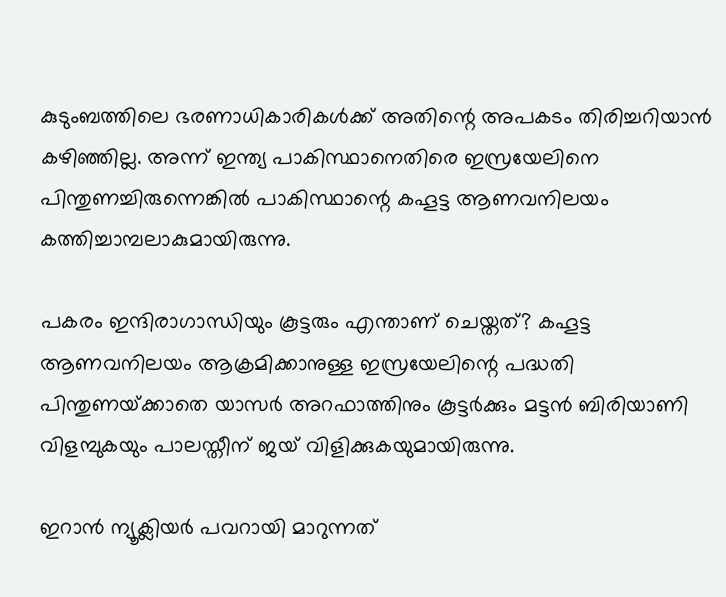കുടുംബത്തിലെ ഭരണാധികാരികള്‍ക്ക് അതിന്റെ അപകടം തിരിച്ചറിയാന്‍ കഴിഞ്ഞില്ല. അന്ന് ഇന്ത്യ പാകിസ്ഥാനെതിരെ ഇസ്രയേലിനെ പിന്തുണച്ചിരുന്നെങ്കില്‍ പാകിസ്ഥാന്റെ കഹൂട്ട ആണവനിലയം കത്തിച്ചാമ്പലാകുമായിരുന്നു.

പകരം ഇന്ദിരാഗാന്ധിയും കൂട്ടരും എന്താണ് ചെയ്തത്? കഹൂട്ട ആണവനിലയം ആക്രമിക്കാനുള്ള ഇസ്രയേലിന്റെ പദ്ധതി പിന്തുണയ്‌ക്കാതെ യാസർ അറഫാത്തിനും കൂട്ടർക്കും മട്ടൻ ബിരിയാണി വിളമ്പുകയും പാലസ്തീന് ജയ് വിളിക്കുകയുമായിരുന്നു.

ഇറാൻ ന്യൂക്ലിയർ പവറായി മാറുന്നത്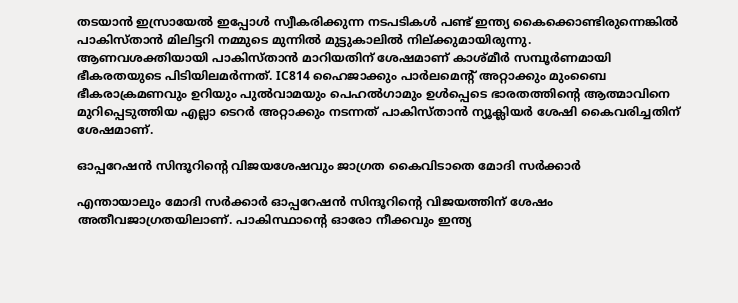തടയാൻ ഇസ്രായേൽ ഇപ്പോൾ സ്വീകരിക്കുന്ന നടപടികൾ പണ്ട് ഇന്ത്യ കൈക്കൊണ്ടിരുന്നെങ്കിൽ പാകിസ്താൻ മിലിട്ടറി നമ്മുടെ മുന്നിൽ മുട്ടുകാലിൽ നില്ക്കുമായിരുന്നു.
ആണവശക്തിയായി പാകിസ്താൻ മാറിയതിന് ശേഷമാണ് കാശ്മീർ സമ്പൂർണമായി ഭീകരതയുടെ പിടിയിലമർന്നത്. IC814 ഹൈജാക്കും പാർലമെന്‍റ് അറ്റാക്കും മുംബൈ ഭീകരാക്രമണവും ഉറിയും പുൽവാമയും പെഹൽഗാമും ഉൾപ്പെടെ ഭാരതത്തിന്റെ ആത്മാവിനെ മുറിപ്പെടുത്തിയ എല്ലാ ടെറർ അറ്റാക്കും നടന്നത് പാകിസ്താൻ ന്യൂക്ലിയർ ശേഷി കൈവരിച്ചതിന് ശേഷമാണ്.

ഓപ്പറേഷന്‍ സിന്ദൂറിന്റെ വിജയശേഷവും ജാഗ്രത കൈവിടാതെ മോദി സര്‍ക്കാര്‍

എന്തായാലും മോദി സര്‍ക്കാര്‍ ഓപ്പറേഷന്‍ സിന്ദൂറിന്റെ വിജയത്തിന് ശേഷം അതീവജാഗ്രതയിലാണ്. പാകിസ്ഥാന്റെ ഓരോ നീക്കവും ഇന്ത്യ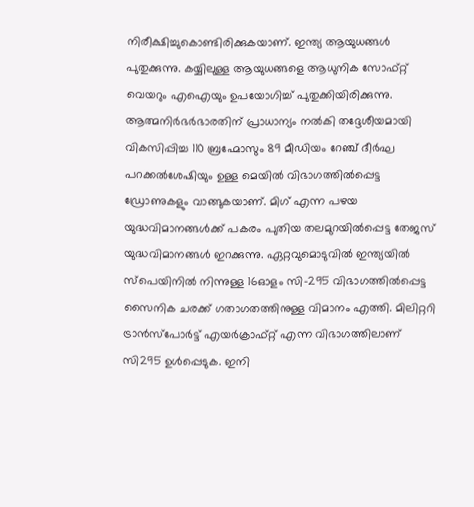നിരീക്ഷിച്ചുകൊണ്ടിരിക്കുകയാണ്. ഇന്ത്യ ആയുധങ്ങള്‍ പുതുക്കുന്നു. കയ്യിലുള്ള ആയുധങ്ങളെ ആധുനിക സോഫ്റ്റ് വെയറും എഐയും ഉപയോഗിച്ച് പുതുക്കിയിരിക്കുന്നു. ആത്മനിര്‍ഭര്‍ഭാരതിന് പ്രാധാന്യം നല്‍കി തദ്ദേശീയമായി വികസിപ്പിച്ച 110 ബ്രഹ്മോസും 89 മീഡിയം റേഞ്ച് ദീര്‍ഘ പറക്കല്‍ശേഷിയും ഉള്ള മെയില്‍ വിഭാഗത്തില്‍പ്പെട്ട ഡ്രോണുകളും വാങ്ങുകയാണ്. മിഗ് എന്ന പഴയ യുദ്ധവിമാനങ്ങള്‍ക്ക് പകരം പുതിയ തലമുറയില്‍പ്പെട്ട തേജസ് യുദ്ധവിമാനങ്ങള്‍ ഇറക്കുന്നു. ഏറ്റവുമൊടുവില്‍ ഇന്ത്യയില്‍ സ്പെയിനില്‍ നിന്നുള്ള 16ഓളം സി-295 വിഭാഗത്തില്‍പ്പെട്ട സൈനിക ചരക്ക് ഗതാഗതത്തിനുള്ള വിമാനം എത്തി. മിലിറ്ററി ട്രാന്‍സ്പോര്‍ട്ട് എയര്‍ക്രാഫ്റ്റ് എന്ന വിഭാഗത്തിലാണ് സി295 ഉള്‍പ്പെടുക. ഇനി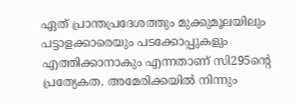ഏത് പ്രാന്തപ്രദേശത്തും മുക്കുമൂലയിലും പട്ടാളക്കാരെയും പടക്കോപ്പുകളും എത്തിക്കാനാകും എന്നതാണ് സി295ന്റെ പ്രത്യേകത. അമേരിക്കയില്‍ നിന്നും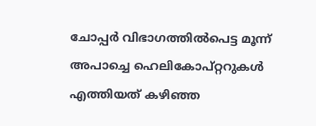ചോപ്പര്‍ വിഭാഗത്തില്‍പെട്ട മൂന്ന് അപാച്ചെ ഹെലികോപ്റ്ററുകള്‍ എത്തിയത് കഴിഞ്ഞ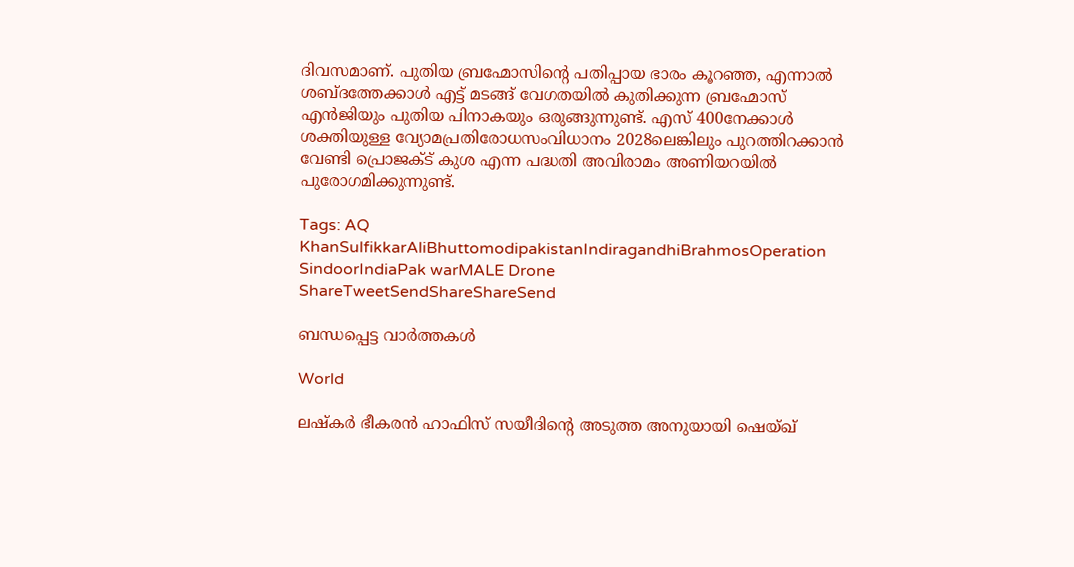ദിവസമാണ്. പുതിയ ബ്രഹ്മോസിന്റെ പതിപ്പായ ഭാരം കൂറഞ്ഞ, എന്നാല്‍ ശബ്ദത്തേക്കാള്‍ എട്ട് മടങ്ങ് വേഗതയില്‍ കുതിക്കുന്ന ബ്രഹ്മോസ് എന്‍ജിയും പുതിയ പിനാകയും ഒരുങ്ങുന്നുണ്ട്. എസ് 400നേക്കാള്‍ ശക്തിയുള്ള വ്യോമപ്രതിരോധസംവിധാനം 2028ലെങ്കിലും പുറത്തിറക്കാന്‍ വേണ്ടി പ്രൊജക്ട് കുശ എന്ന പദ്ധതി അവിരാമം അണിയറയില്‍ പുരോഗമിക്കുന്നുണ്ട്.

Tags: AQ KhanSulfikkarAliBhuttomodipakistanIndiragandhiBrahmosOperation SindoorIndiaPak warMALE Drone
ShareTweetSendShareShareSend

ബന്ധപ്പെട്ട വാര്‍ത്തകള്‍

World

ലഷ്കർ ഭീകരൻ ഹാഫിസ് സയീദിന്റെ അടുത്ത അനുയായി ഷെയ്ഖ്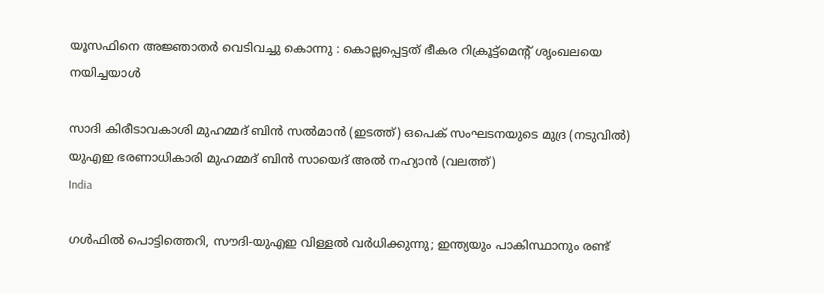യൂസഫിനെ അജ്ഞാതർ വെടിവച്ചു കൊന്നു : കൊല്ലപ്പെട്ടത് ഭീകര റിക്രൂട്ട്മെന്റ് ശൃംഖലയെ നയിച്ചയാൾ

സാദി കിരീടാവകാശി മുഹമ്മദ് ബിന്‍ സല്‍മാന്‍ (ഇടത്ത്) ഒപെക് സംഘടനയുടെ മുദ്ര (നടുവില്‍) യുഎഇ ഭരണാധികാരി മുഹമ്മദ് ബിന്‍ സായെദ് അല്‍ നഹ്യാന്‍ (വലത്ത്)
India

ഗള്‍ഫില്‍ പൊട്ടിത്തെറി, സൗദി-യുഎഇ വിള്ളല്‍ വര്‍ധിക്കുന്നു; ഇന്ത്യയും പാകിസ്ഥാനും രണ്ട്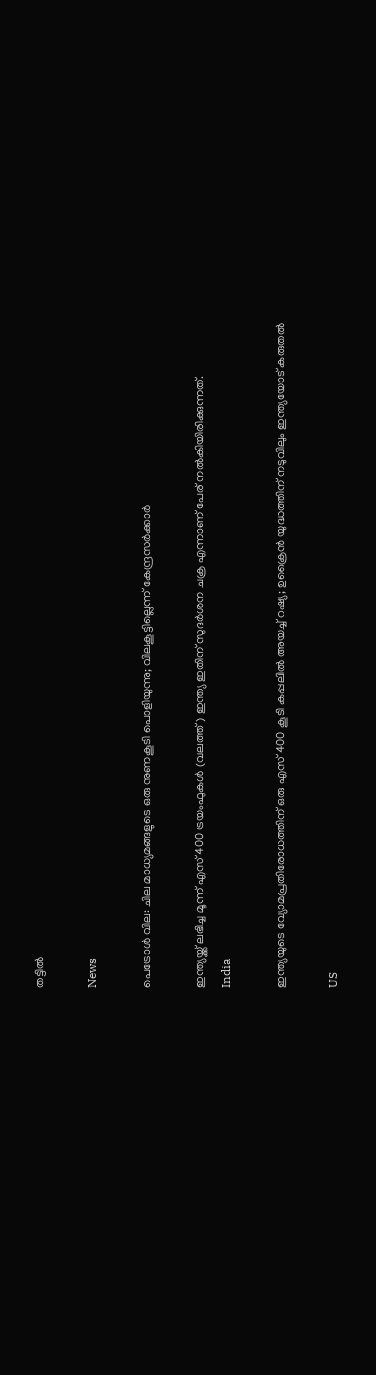തട്ടില്‍

News

പെട്രോൾ വില: ചില മാധ്യമങ്ങളുടെ ഒരു നുണകൂടി പൊളിയുന്നു; വിലകൂട്ടില്ലെന്ന് കേന്ദ്രസർക്കാർ

ഇന്ത്യയ്ക്ക് ലഭിച്ച മൂന്ന് എസ് 400 ട്രയംഫുകള്‍ (വലത്ത്) ഇന്ത്യ ഇതിന് സുദര്‍ശന ചക്ര എന്നാണ് പേര് നല്‍കിയിരിക്കുന്നത്.
India

ഇന്ത്യയുടെ വ്യോമപ്രതിരോധത്തിന് ഒരു എസ് 400 കൂടി കപ്പലില്‍ അയച്ച് റഷ്യ; ഉക്രൈന്‍ യുദ്ധത്തിന് നടുവിലും ഇന്ത്യയോട് കരുതല്‍

US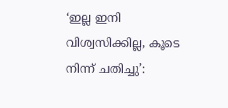‘ഇല്ല ഇനി വിശ്വസിക്കില്ല, കൂടെ നിന്ന് ചതിച്ചു’: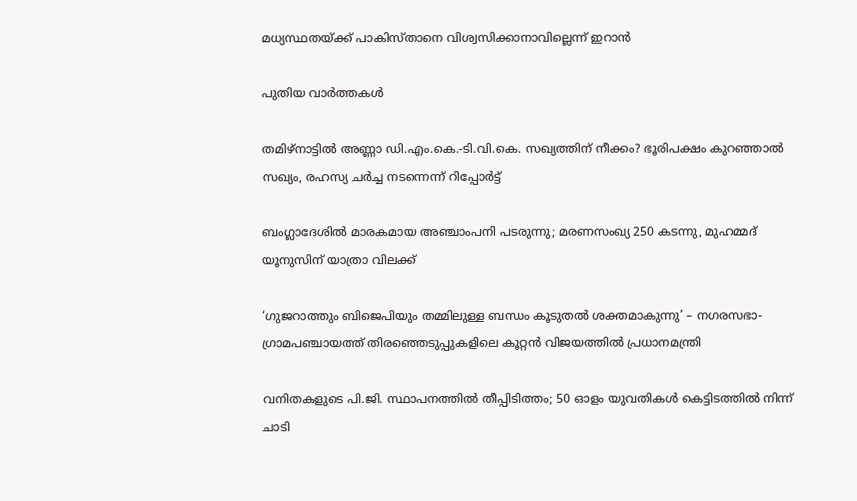മധ്യസ്ഥതയ്‌ക്ക് പാകിസ്താനെ വിശ്വസിക്കാനാവില്ലെന്ന് ഇറാൻ

പുതിയ വാര്‍ത്തകള്‍

തമിഴ്‌നാട്ടിൽ അണ്ണാ ഡി.എം.കെ.-ടി.വി.കെ. സഖ്യത്തിന് നീക്കം? ഭൂരിപക്ഷം കുറഞ്ഞാൽ സഖ്യം, രഹസ്യ ചർച്ച നടന്നെന്ന് റിപ്പോർട്ട്

ബംഗ്ലാദേശില്‍ മാരകമായ അഞ്ചാംപനി പടരുന്നു; മരണസംഖ്യ 250 കടന്നു, മുഹമ്മദ് യൂനുസിന് യാത്രാ വിലക്ക്

‘ഗുജറാത്തും ബിജെപിയും തമ്മിലുള്ള ബന്ധം കൂടുതൽ ശക്തമാകുന്നു’ – നഗരസഭാ-ഗ്രാമപഞ്ചായത്ത് തിരഞ്ഞെടുപ്പുകളിലെ കൂറ്റൻ വിജയത്തിൽ പ്രധാനമന്ത്രി

വനിതകളുടെ പി.ജി. സ്ഥാപനത്തിൽ തീപ്പിടിത്തം; 50 ഓളം യുവതികൾ കെട്ടിടത്തിൽ നിന്ന് ചാടി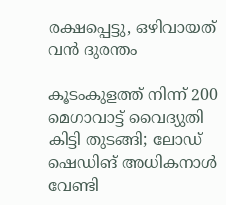രക്ഷപ്പെട്ടു, ഒഴിവായത് വന്‍ ദുരന്തം

കൂടംകുളത്ത് നിന്ന് 200 മെഗാവാട്ട് വൈദ്യുതി കിട്ടി തുടങ്ങി; ലോഡ് ഷെഡിങ് അധികനാള്‍ വേണ്ടി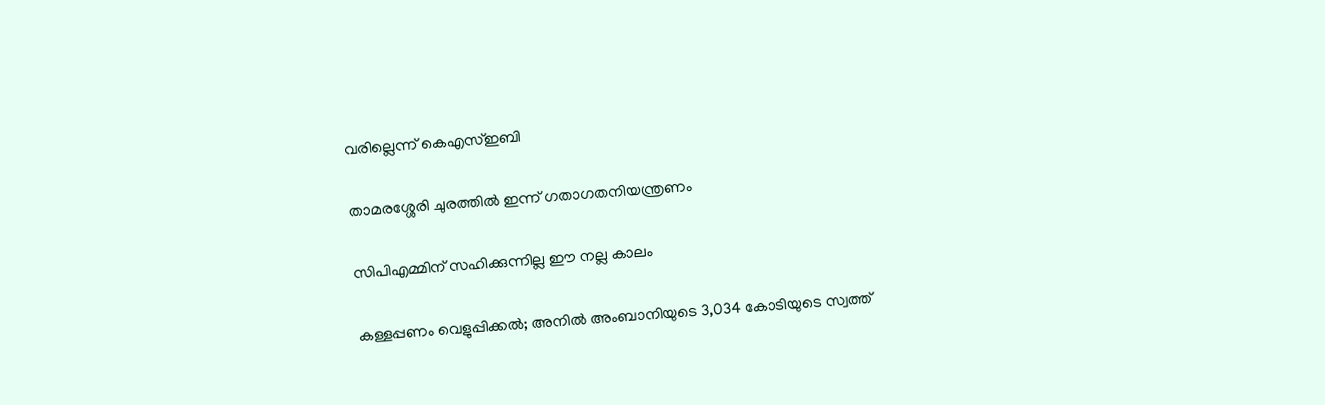വരില്ലെന്ന് കെഎസ്ഇബി

താമരശ്ശേരി ചുരത്തിൽ ഇന്ന് ഗതാഗതനിയന്ത്രണം

സിപിഎമ്മിന് സഹിക്കുന്നില്ല ഈ നല്ല കാലം

കള്ളപ്പണം വെളുപ്പിക്കല്‍; അനില്‍ അംബാനിയുടെ 3,034 കോടിയുടെ സ്വത്ത്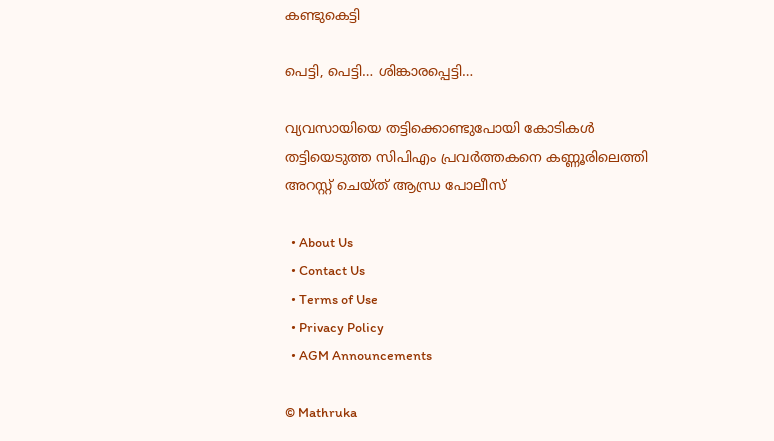കണ്ടുകെട്ടി

പെട്ടി, പെട്ടി… ശിങ്കാരപ്പെട്ടി…

വ്യവസായിയെ തട്ടിക്കൊണ്ടുപോയി കോടികൾ തട്ടിയെടുത്ത സിപിഎം പ്രവർത്തകനെ കണ്ണൂരിലെത്തി അറസ്റ്റ് ചെയ്ത് ആന്ധ്ര പോലീസ്

  • About Us
  • Contact Us
  • Terms of Use
  • Privacy Policy
  • AGM Announcements

© Mathruka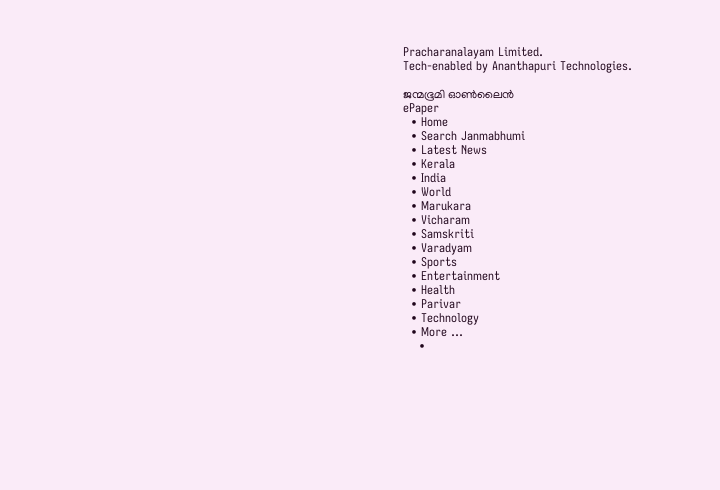Pracharanalayam Limited.
Tech-enabled by Ananthapuri Technologies.

ജന്മഭൂമി ഓണ്‍ലൈന്‍
ePaper
  • Home
  • Search Janmabhumi
  • Latest News
  • Kerala
  • India
  • World
  • Marukara
  • Vicharam
  • Samskriti
  • Varadyam
  • Sports
  • Entertainment
  • Health
  • Parivar
  • Technology
  • More …
    •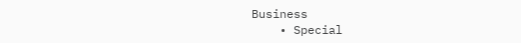Business
    • Special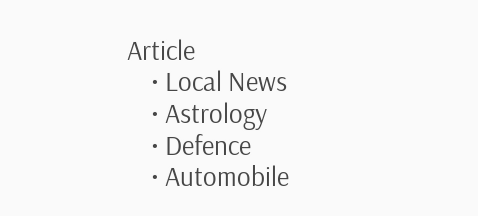Article
    • Local News
    • Astrology
    • Defence
    • Automobile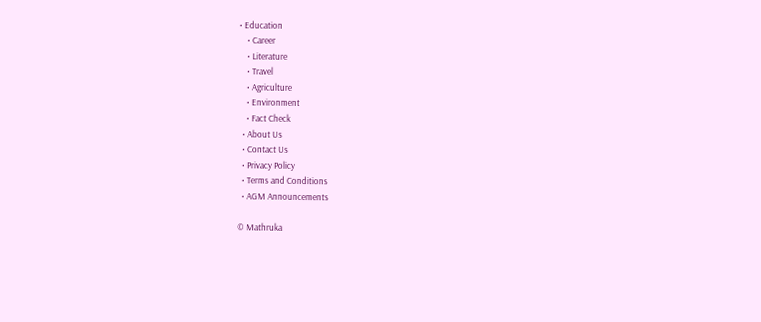• Education
    • Career
    • Literature
    • Travel
    • Agriculture
    • Environment
    • Fact Check
  • About Us
  • Contact Us
  • Privacy Policy
  • Terms and Conditions
  • AGM Announcements

© Mathruka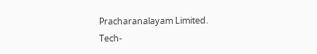Pracharanalayam Limited.
Tech-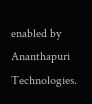enabled by Ananthapuri Technologies.